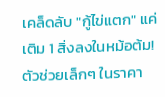เคล็ดลับ "กู้ไข่แตก" แค่เติม 1 สิ่งลงในหม้อต้ม! ตัวช่วยเล็กๆ ในราคา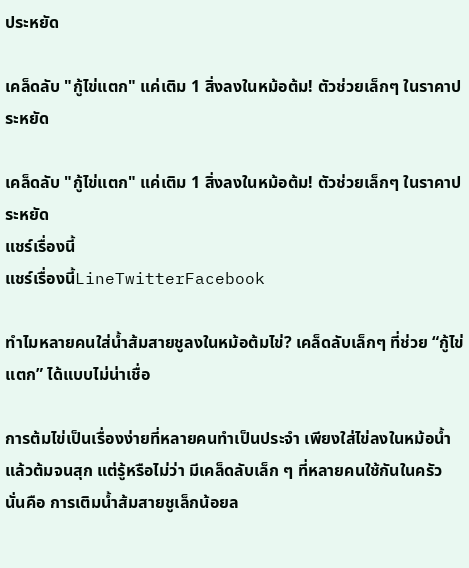ประหยัด

เคล็ดลับ "กู้ไข่แตก" แค่เติม 1 สิ่งลงในหม้อต้ม! ตัวช่วยเล็กๆ ในราคาประหยัด

เคล็ดลับ "กู้ไข่แตก" แค่เติม 1 สิ่งลงในหม้อต้ม! ตัวช่วยเล็กๆ ในราคาประหยัด
แชร์เรื่องนี้
แชร์เรื่องนี้LineTwitterFacebook

ทำไมหลายคนใส่น้ำส้มสายชูลงในหม้อต้มไข่? เคล็ดลับเล็กๆ ที่ช่วย “กู้ไข่แตก” ได้แบบไม่น่าเชื่อ

การต้มไข่เป็นเรื่องง่ายที่หลายคนทำเป็นประจำ เพียงใส่ไข่ลงในหม้อน้ำแล้วต้มจนสุก แต่รู้หรือไม่ว่า มีเคล็ดลับเล็ก ๆ ที่หลายคนใช้กันในครัว นั่นคือ การเติมน้ำส้มสายชูเล็กน้อยล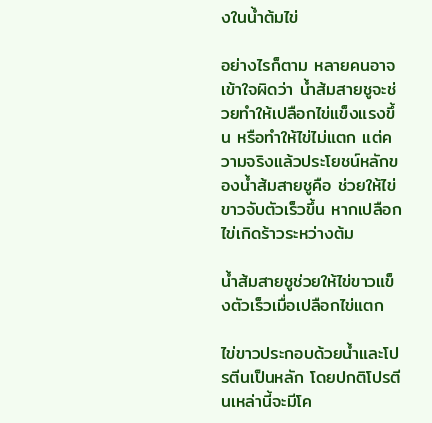งในน้ำต้มไข่

อย่างไรก็ตาม หลายคนอาจเข้าใจผิดว่า น้ำส้มสายชูจะช่วยทำให้เปลือกไข่แข็งแรงขึ้น หรือทำให้ไข่ไม่แตก แต่ความจริงแล้วประโยชน์หลักของน้ำส้มสายชูคือ ช่วยให้ไข่ขาวจับตัวเร็วขึ้น หากเปลือกไข่เกิดร้าวระหว่างต้ม

น้ำส้มสายชูช่วยให้ไข่ขาวแข็งตัวเร็วเมื่อเปลือกไข่แตก

ไข่ขาวประกอบด้วยน้ำและโปรตีนเป็นหลัก โดยปกติโปรตีนเหล่านี้จะมีโค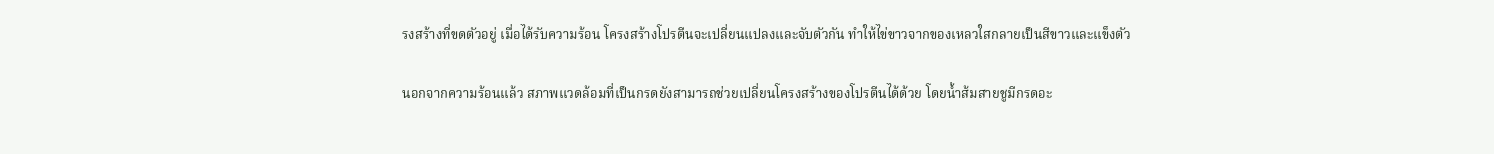รงสร้างที่ขดตัวอยู่ เมื่อได้รับความร้อน โครงสร้างโปรตีนจะเปลี่ยนแปลงและจับตัวกัน ทำให้ไข่ขาวจากของเหลวใสกลายเป็นสีขาวและแข็งตัว

นอกจากความร้อนแล้ว สภาพแวดล้อมที่เป็นกรดยังสามารถช่วยเปลี่ยนโครงสร้างของโปรตีนได้ด้วย โดยน้ำส้มสายชูมีกรดอะ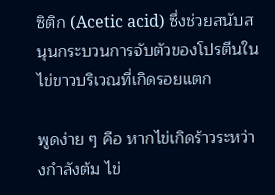ซิติก (Acetic acid) ซึ่งช่วยสนับสนุนกระบวนการจับตัวของโปรตีนในไข่ขาวบริเวณที่เกิดรอยแตก

พูดง่าย ๆ คือ หากไข่เกิดร้าวระหว่างกำลังต้ม ไข่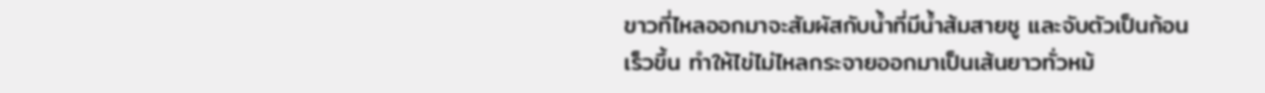ขาวที่ไหลออกมาจะสัมผัสกับน้ำที่มีน้ำส้มสายชู และจับตัวเป็นก้อนเร็วขึ้น ทำให้ไข่ไม่ไหลกระจายออกมาเป็นเส้นยาวทั่วหม้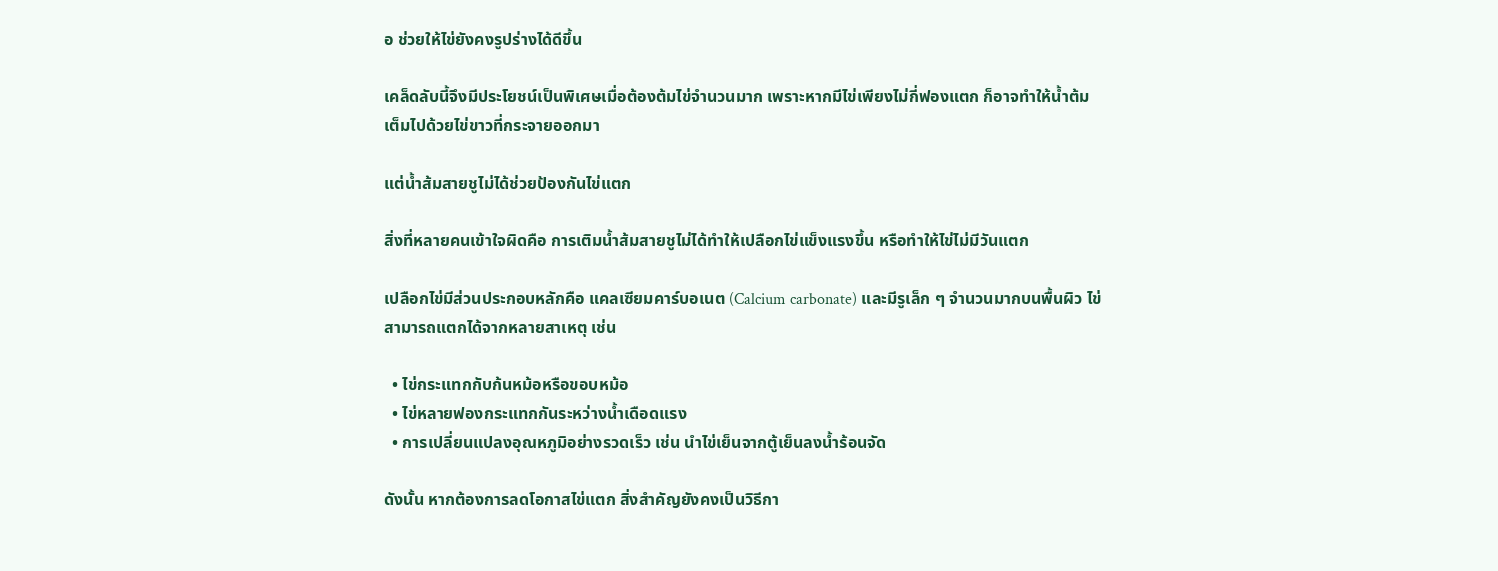อ ช่วยให้ไข่ยังคงรูปร่างได้ดีขึ้น

เคล็ดลับนี้จึงมีประโยชน์เป็นพิเศษเมื่อต้องต้มไข่จำนวนมาก เพราะหากมีไข่เพียงไม่กี่ฟองแตก ก็อาจทำให้น้ำต้มเต็มไปด้วยไข่ขาวที่กระจายออกมา

แต่น้ำส้มสายชูไม่ได้ช่วยป้องกันไข่แตก

สิ่งที่หลายคนเข้าใจผิดคือ การเติมน้ำส้มสายชูไม่ได้ทำให้เปลือกไข่แข็งแรงขึ้น หรือทำให้ไข่ไม่มีวันแตก

เปลือกไข่มีส่วนประกอบหลักคือ แคลเซียมคาร์บอเนต (Calcium carbonate) และมีรูเล็ก ๆ จำนวนมากบนพื้นผิว ไข่สามารถแตกได้จากหลายสาเหตุ เช่น

  • ไข่กระแทกกับก้นหม้อหรือขอบหม้อ
  • ไข่หลายฟองกระแทกกันระหว่างน้ำเดือดแรง
  • การเปลี่ยนแปลงอุณหภูมิอย่างรวดเร็ว เช่น นำไข่เย็นจากตู้เย็นลงน้ำร้อนจัด

ดังนั้น หากต้องการลดโอกาสไข่แตก สิ่งสำคัญยังคงเป็นวิธีกา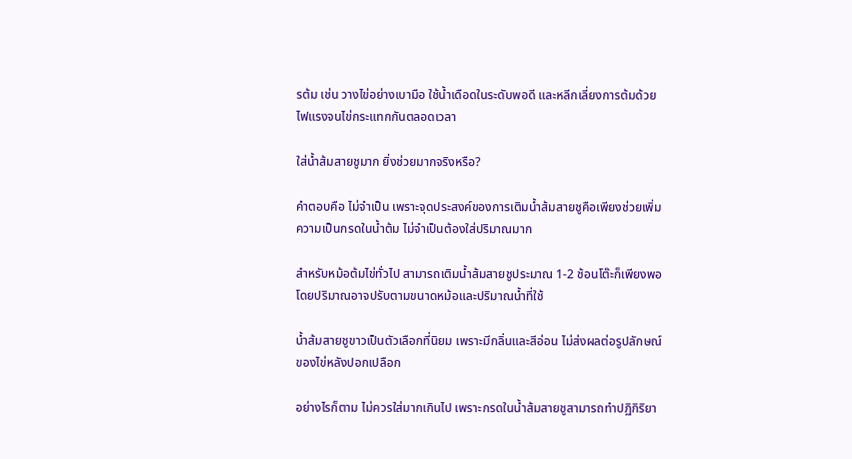รต้ม เช่น วางไข่อย่างเบามือ ใช้น้ำเดือดในระดับพอดี และหลีกเลี่ยงการต้มด้วยไฟแรงจนไข่กระแทกกันตลอดเวลา

ใส่น้ำส้มสายชูมาก ยิ่งช่วยมากจริงหรือ?

คำตอบคือ ไม่จำเป็น เพราะจุดประสงค์ของการเติมน้ำส้มสายชูคือเพียงช่วยเพิ่มความเป็นกรดในน้ำต้ม ไม่จำเป็นต้องใส่ปริมาณมาก

สำหรับหม้อต้มไข่ทั่วไป สามารถเติมน้ำส้มสายชูประมาณ 1-2 ช้อนโต๊ะก็เพียงพอ โดยปริมาณอาจปรับตามขนาดหม้อและปริมาณน้ำที่ใช้

น้ำส้มสายชูขาวเป็นตัวเลือกที่นิยม เพราะมีกลิ่นและสีอ่อน ไม่ส่งผลต่อรูปลักษณ์ของไข่หลังปอกเปลือก

อย่างไรก็ตาม ไม่ควรใส่มากเกินไป เพราะกรดในน้ำส้มสายชูสามารถทำปฏิกิริยา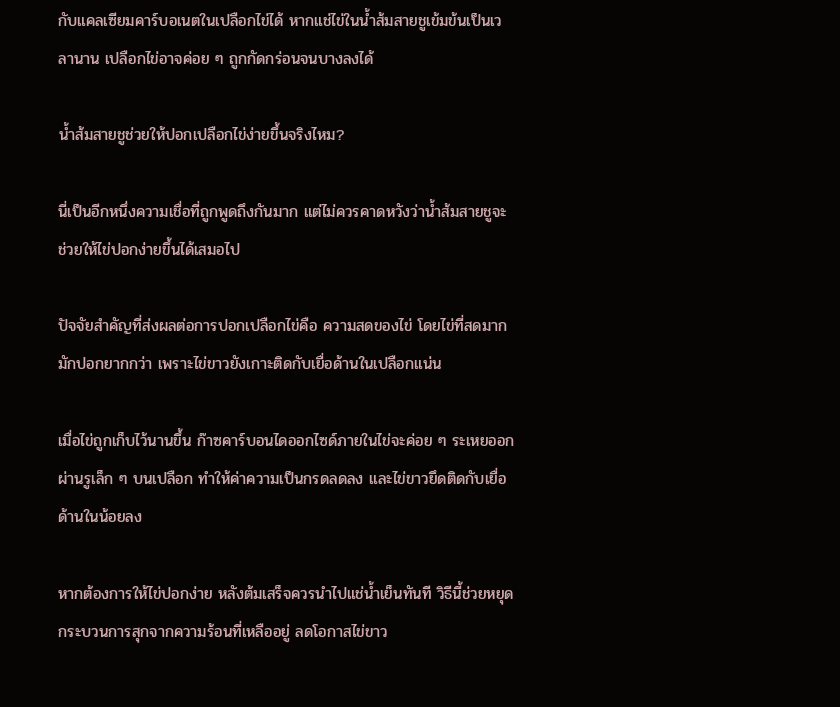กับแคลเซียมคาร์บอเนตในเปลือกไข่ได้ หากแช่ไข่ในน้ำส้มสายชูเข้มข้นเป็นเวลานาน เปลือกไข่อาจค่อย ๆ ถูกกัดกร่อนจนบางลงได้

น้ำส้มสายชูช่วยให้ปอกเปลือกไข่ง่ายขึ้นจริงไหม?

นี่เป็นอีกหนึ่งความเชื่อที่ถูกพูดถึงกันมาก แต่ไม่ควรคาดหวังว่าน้ำส้มสายชูจะช่วยให้ไข่ปอกง่ายขึ้นได้เสมอไป

ปัจจัยสำคัญที่ส่งผลต่อการปอกเปลือกไข่คือ ความสดของไข่ โดยไข่ที่สดมากมักปอกยากกว่า เพราะไข่ขาวยังเกาะติดกับเยื่อด้านในเปลือกแน่น

เมื่อไข่ถูกเก็บไว้นานขึ้น ก๊าซคาร์บอนไดออกไซด์ภายในไข่จะค่อย ๆ ระเหยออกผ่านรูเล็ก ๆ บนเปลือก ทำให้ค่าความเป็นกรดลดลง และไข่ขาวยึดติดกับเยื่อด้านในน้อยลง

หากต้องการให้ไข่ปอกง่าย หลังต้มเสร็จควรนำไปแช่น้ำเย็นทันที วิธีนี้ช่วยหยุดกระบวนการสุกจากความร้อนที่เหลืออยู่ ลดโอกาสไข่ขาว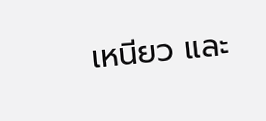เหนียว และ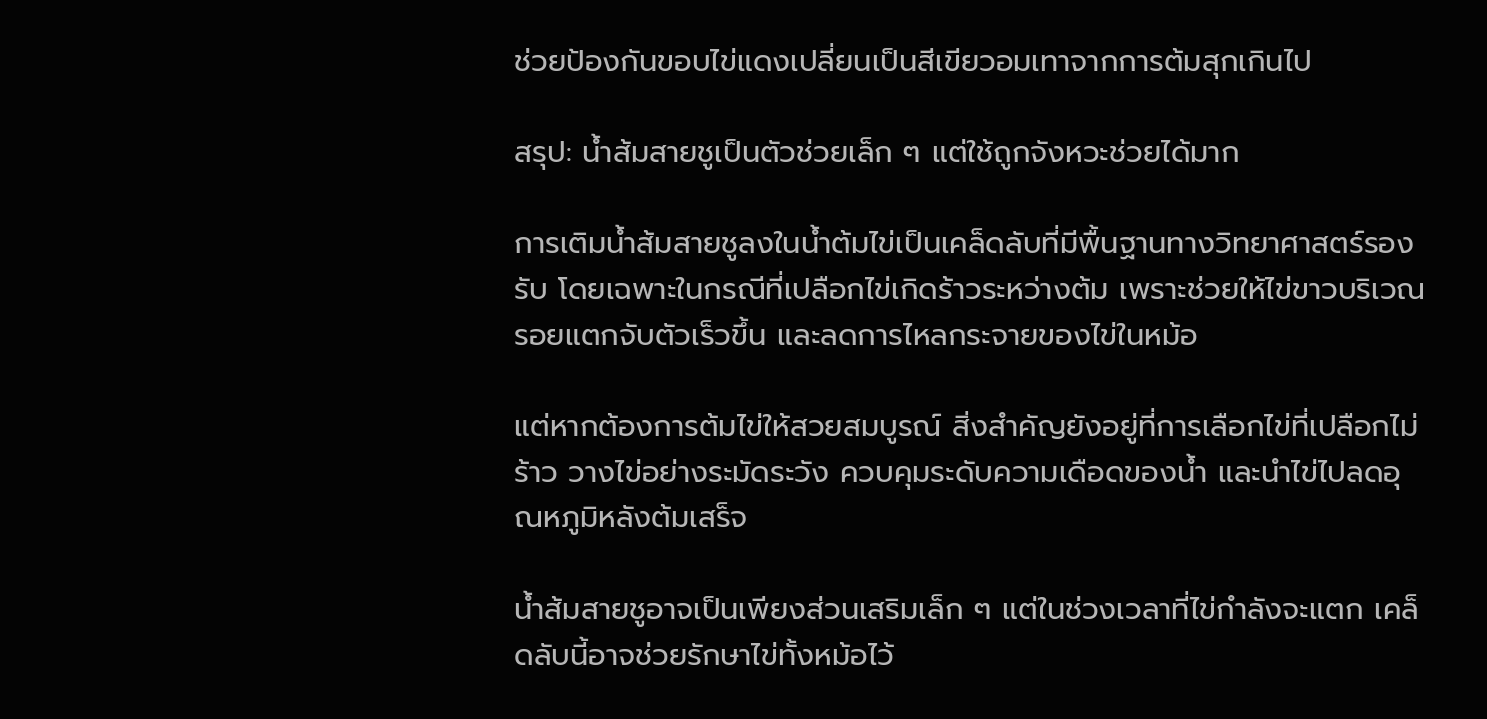ช่วยป้องกันขอบไข่แดงเปลี่ยนเป็นสีเขียวอมเทาจากการต้มสุกเกินไป

สรุป: น้ำส้มสายชูเป็นตัวช่วยเล็ก ๆ แต่ใช้ถูกจังหวะช่วยได้มาก

การเติมน้ำส้มสายชูลงในน้ำต้มไข่เป็นเคล็ดลับที่มีพื้นฐานทางวิทยาศาสตร์รองรับ โดยเฉพาะในกรณีที่เปลือกไข่เกิดร้าวระหว่างต้ม เพราะช่วยให้ไข่ขาวบริเวณรอยแตกจับตัวเร็วขึ้น และลดการไหลกระจายของไข่ในหม้อ

แต่หากต้องการต้มไข่ให้สวยสมบูรณ์ สิ่งสำคัญยังอยู่ที่การเลือกไข่ที่เปลือกไม่ร้าว วางไข่อย่างระมัดระวัง ควบคุมระดับความเดือดของน้ำ และนำไข่ไปลดอุณหภูมิหลังต้มเสร็จ

น้ำส้มสายชูอาจเป็นเพียงส่วนเสริมเล็ก ๆ แต่ในช่วงเวลาที่ไข่กำลังจะแตก เคล็ดลับนี้อาจช่วยรักษาไข่ทั้งหม้อไว้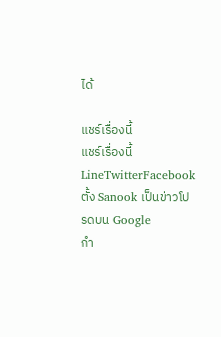ได้

แชร์เรื่องนี้
แชร์เรื่องนี้LineTwitterFacebook
ตั้ง Sanook เป็นข่าวโปรดบน Google
กำ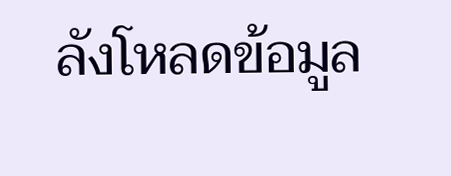ลังโหลดข้อมูล